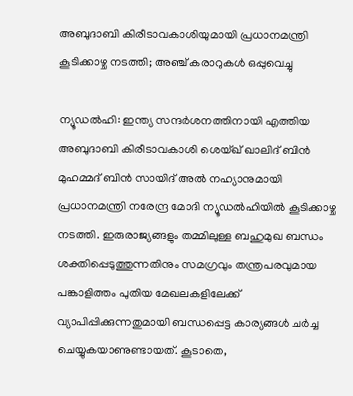അബുദാബി കിരീടാവകാശിയുമായി പ്രധാനമന്ത്രി കൂടിക്കാഴ്ച നടത്തി; അഞ്ച് കരാറുകള്‍ ഒപ്പുവെച്ചു

ന്യൂഡൽഹി: ഇന്ത്യ സന്ദർശനത്തിനായി എത്തിയ അബുദാബി കിരീടാവകാശി ശെയ്ഖ് ഖാലിദ് ബിൻ മുഹമ്മദ് ബിൻ സായിദ് അൽ നഹ്യാനുമായി പ്രധാനമന്ത്രി നരേന്ദ്ര മോദി ന്യൂഡൽഹിയിൽ കൂടിക്കാഴ്ച നടത്തി. ഇരുരാജ്യങ്ങളും തമ്മിലുള്ള ബഹുമുഖ ബന്ധം ശക്തിപ്പെടുത്തുന്നതിനും സമഗ്രവും തന്ത്രപരവുമായ പങ്കാളിത്തം പുതിയ മേഖലകളിലേക്ക് വ്യാപിപ്പിക്കുന്നതുമായി ബന്ധപ്പെട്ട കാര്യങ്ങൾ ചർച്ച ചെയ്യുകയാണുണ്ടായത്. കൂടാതെ,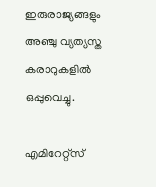ഇരുരാജ്യങ്ങളും അഞ്ചു വ്യത്യസ്ത കരാറുകളിൽ ഒപ്പുവെച്ചു.

എമിറേറ്റ്‌സ്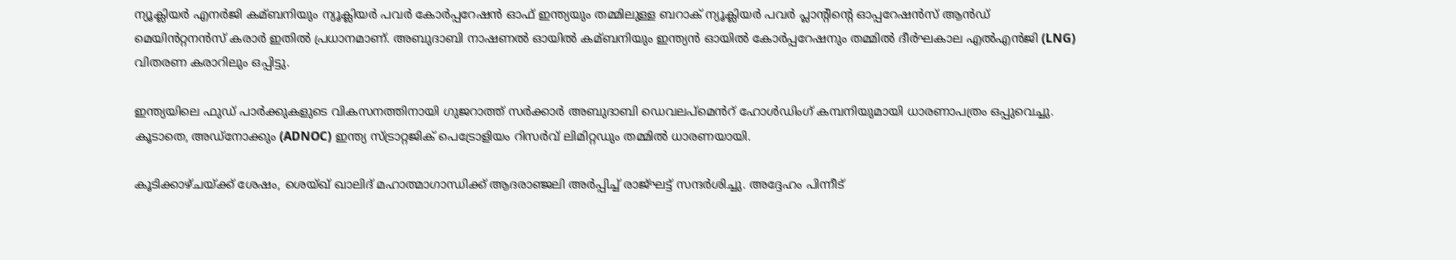ന്യൂക്ലിയർ എനർജി കമ്ബനിയും ന്യൂക്ലിയർ പവർ കോർപ്പറേഷൻ ഓഫ് ഇന്ത്യയും തമ്മിലുള്ള ബറാക് ന്യൂക്ലിയർ പവർ പ്ലാന്റിന്റെ ഓപ്പറേഷൻസ് ആൻഡ് മെയിൻറ്റനൻസ് കരാർ ഇതിൽ പ്രധാനമാണ്. അബുദാബി നാഷണൽ ഓയിൽ കമ്ബനിയും ഇന്ത്യൻ ഓയിൽ കോർപ്പറേഷനും തമ്മിൽ ദീർഘകാല എൽഎൻജി (LNG) വിതരണ കരാറിലും ഒപ്പിട്ടു.

ഇന്ത്യയിലെ ഫുഡ് പാർക്കുകളുടെ വികസനത്തിനായി ഗുജറാത്ത് സർക്കാർ അബുദാബി ഡെവലപ്മെൻറ് ഹോൾഡിംഗ് കമ്പനിയുമായി ധാരണാപത്രം ഒപ്പുവെച്ചു. കൂടാതെ, അഡ്നോക്കും (ADNOC) ഇന്ത്യ സ്ട്രാറ്റജിക് പെട്രോളിയം റിസർവ് ലിമിറ്റഡും തമ്മിൽ ധാരണയായി.

കൂടിക്കാഴ്ചയ്ക്ക് ശേഷം, ശെയ്ഖ് ഖാലിദ് മഹാത്മാഗാന്ധിക്ക് ആദരാഞ്ജലി അർപ്പിച്ച് രാജ്ഘട്ട് സന്ദർശിച്ചു. അദ്ദേഹം പിന്നീട്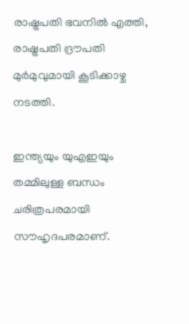രാഷ്ട്രപതി ഭവനിൽ എത്തി, രാഷ്ട്രപതി ദ്രൗപതി മുർമുവുമായി കൂടിക്കാഴ്ച നടത്തി.

ഇന്ത്യയും യുഎഇയും തമ്മിലുള്ള ബന്ധം ചരിത്രപരമായി സൗഹൃദപരമാണ്.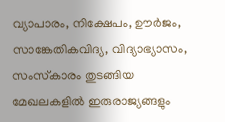വ്യാപാരം, നിക്ഷേപം, ഊർജം, സാങ്കേതികവിദ്യ, വിദ്യാഭ്യാസം, സംസ്‌കാരം തുടങ്ങിയ മേഖലകളിൽ ഇരുരാജ്യങ്ങളും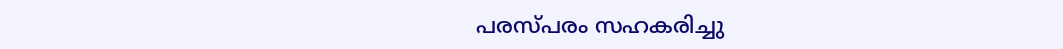പരസ്പരം സഹകരിച്ചു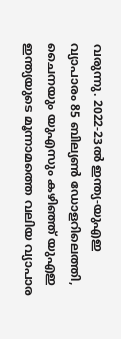വരുന്നു. 2022-23ൽ ഇന്ത്യ-യുഎഇ വ്യാപാരം 85 ബില്യൺ ഡോളറിലെത്തി, ചൈനയും യുഎസും കഴിഞ്ഞ് യുഎഇ ഇന്ത്യയുടെ മൂന്നാമത്തെ വലിയ വ്യാപാര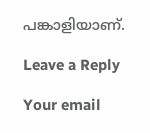പങ്കാളിയാണ്.

Leave a Reply

Your email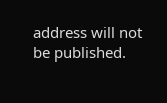address will not be published.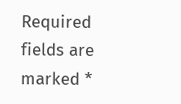Required fields are marked *